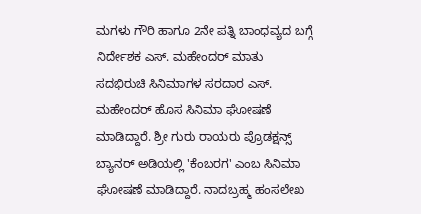ಮಗಳು ಗೌರಿ ಹಾಗೂ 2ನೇ ಪತ್ನಿ ಬಾಂಧವ್ಯದ ಬಗ್ಗೆ ನಿರ್ದೇಶಕ ಎಸ್. ಮಹೇಂದರ್ ಮಾತು
ಸದಭಿರುಚಿ ಸಿನಿಮಾಗಳ ಸರದಾರ ಎಸ್. ಮಹೇಂದರ್ ಹೊಸ ಸಿನಿಮಾ ಘೋಷಣೆ ಮಾಡಿದ್ದಾರೆ. ಶ್ರೀ ಗುರು ರಾಯರು ಪ್ರೊಡಕ್ಷನ್ಸ್ ಬ್ಯಾನರ್ ಅಡಿಯಲ್ಲಿ 'ಕೆಂಬರಗ' ಎಂಬ ಸಿನಿಮಾ ಘೋಷಣೆ ಮಾಡಿದ್ದಾರೆ. ನಾದಬ್ರಹ್ಮ ಹಂಸಲೇಖ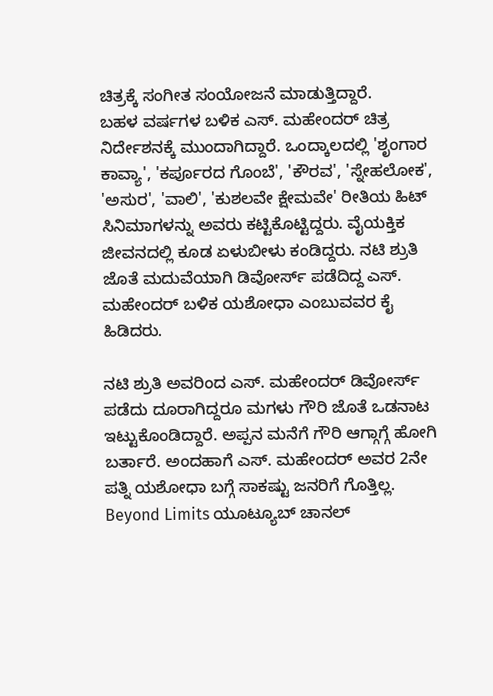ಚಿತ್ರಕ್ಕೆ ಸಂಗೀತ ಸಂಯೋಜನೆ ಮಾಡುತ್ತಿದ್ದಾರೆ.
ಬಹಳ ವರ್ಷಗಳ ಬಳಿಕ ಎಸ್. ಮಹೇಂದರ್ ಚಿತ್ರ ನಿರ್ದೇಶನಕ್ಕೆ ಮುಂದಾಗಿದ್ದಾರೆ. ಒಂದ್ಕಾಲದಲ್ಲಿ 'ಶೃಂಗಾರ ಕಾವ್ಯಾ', 'ಕರ್ಪೂರದ ಗೊಂಬೆ', 'ಕೌರವ', 'ಸ್ನೇಹಲೋಕ', 'ಅಸುರ', 'ವಾಲಿ', 'ಕುಶಲವೇ ಕ್ಷೇಮವೇ' ರೀತಿಯ ಹಿಟ್ ಸಿನಿಮಾಗಳನ್ನು ಅವರು ಕಟ್ಟಿಕೊಟ್ಟಿದ್ದರು. ವೈಯಕ್ತಿಕ ಜೀವನದಲ್ಲಿ ಕೂಡ ಏಳುಬೀಳು ಕಂಡಿದ್ದರು. ನಟಿ ಶ್ರುತಿ ಜೊತೆ ಮದುವೆಯಾಗಿ ಡಿವೋರ್ಸ್ ಪಡೆದಿದ್ದ ಎಸ್. ಮಹೇಂದರ್ ಬಳಿಕ ಯಶೋಧಾ ಎಂಬುವವರ ಕೈ ಹಿಡಿದರು.

ನಟಿ ಶ್ರುತಿ ಅವರಿಂದ ಎಸ್. ಮಹೇಂದರ್ ಡಿವೋರ್ಸ್ ಪಡೆದು ದೂರಾಗಿದ್ದರೂ ಮಗಳು ಗೌರಿ ಜೊತೆ ಒಡನಾಟ ಇಟ್ಟುಕೊಂಡಿದ್ದಾರೆ. ಅಪ್ಪನ ಮನೆಗೆ ಗೌರಿ ಆಗ್ಗಾಗ್ಗೆ ಹೋಗಿ ಬರ್ತಾರೆ. ಅಂದಹಾಗೆ ಎಸ್. ಮಹೇಂದರ್ ಅವರ 2ನೇ ಪತ್ನಿ ಯಶೋಧಾ ಬಗ್ಗೆ ಸಾಕಷ್ಟು ಜನರಿಗೆ ಗೊತ್ತಿಲ್ಲ. Beyond Limits ಯೂಟ್ಯೂಬ್ ಚಾನಲ್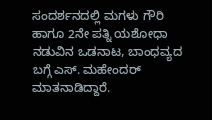ಸಂದರ್ಶನದಲ್ಲಿ ಮಗಳು ಗೌರಿ ಹಾಗೂ 2ನೇ ಪತ್ನಿ ಯಶೋಧಾ ನಡುವಿನ ಒಡನಾಟ, ಬಾಂಧವ್ಯದ ಬಗ್ಗೆ ಎಸ್. ಮಹೇಂದರ್ ಮಾತನಾಡಿದ್ದಾರೆ.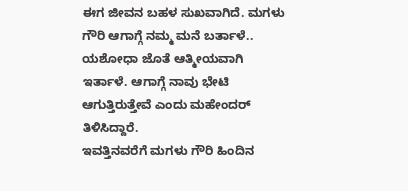ಈಗ ಜೀವನ ಬಹಳ ಸುಖವಾಗಿದೆ. ಮಗಳು ಗೌರಿ ಆಗಾಗ್ಗೆ ನಮ್ಮ ಮನೆ ಬರ್ತಾಳೆ.. ಯಶೋಧಾ ಜೊತೆ ಆತ್ಮೀಯವಾಗಿ ಇರ್ತಾಳೆ. ಆಗಾಗ್ಗೆ ನಾವು ಭೇಟಿ ಆಗುತ್ತಿರುತ್ತೇವೆ ಎಂದು ಮಹೇಂದರ್ ತಿಳಿಸಿದ್ದಾರೆ.
ಇವತ್ತಿನವರೆಗೆ ಮಗಳು ಗೌರಿ ಹಿಂದಿನ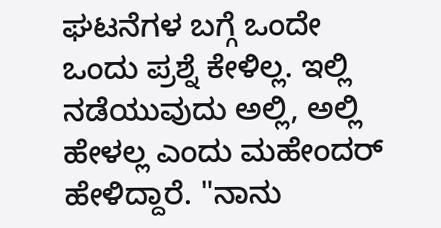ಘಟನೆಗಳ ಬಗ್ಗೆ ಒಂದೇ ಒಂದು ಪ್ರಶ್ನೆ ಕೇಳಿಲ್ಲ. ಇಲ್ಲಿ ನಡೆಯುವುದು ಅಲ್ಲಿ, ಅಲ್ಲಿ ಹೇಳಲ್ಲ ಎಂದು ಮಹೇಂದರ್ ಹೇಳಿದ್ದಾರೆ. "ನಾನು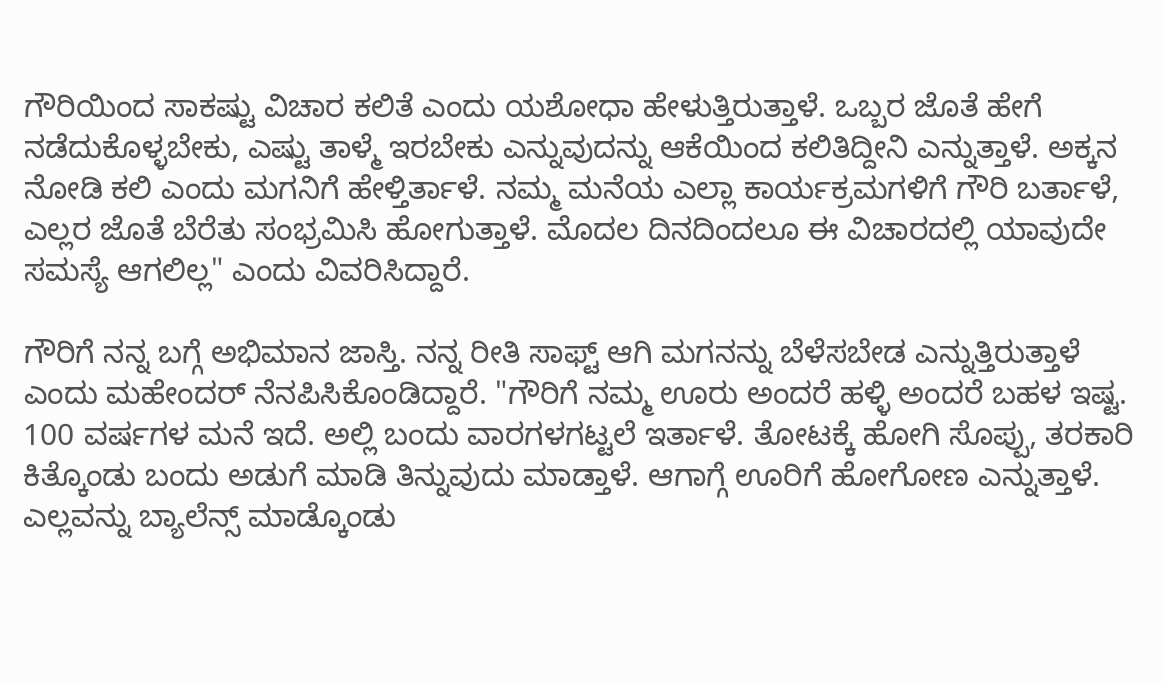ಗೌರಿಯಿಂದ ಸಾಕಷ್ಟು ವಿಚಾರ ಕಲಿತೆ ಎಂದು ಯಶೋಧಾ ಹೇಳುತ್ತಿರುತ್ತಾಳೆ. ಒಬ್ಬರ ಜೊತೆ ಹೇಗೆ ನಡೆದುಕೊಳ್ಳಬೇಕು, ಎಷ್ಟು ತಾಳ್ಮೆ ಇರಬೇಕು ಎನ್ನುವುದನ್ನು ಆಕೆಯಿಂದ ಕಲಿತಿದ್ದೀನಿ ಎನ್ನುತ್ತಾಳೆ. ಅಕ್ಕನ ನೋಡಿ ಕಲಿ ಎಂದು ಮಗನಿಗೆ ಹೇಳ್ತಿರ್ತಾಳೆ. ನಮ್ಮ ಮನೆಯ ಎಲ್ಲಾ ಕಾರ್ಯಕ್ರಮಗಳಿಗೆ ಗೌರಿ ಬರ್ತಾಳೆ, ಎಲ್ಲರ ಜೊತೆ ಬೆರೆತು ಸಂಭ್ರಮಿಸಿ ಹೋಗುತ್ತಾಳೆ. ಮೊದಲ ದಿನದಿಂದಲೂ ಈ ವಿಚಾರದಲ್ಲಿ ಯಾವುದೇ ಸಮಸ್ಯೆ ಆಗಲಿಲ್ಲ" ಎಂದು ವಿವರಿಸಿದ್ದಾರೆ.

ಗೌರಿಗೆ ನನ್ನ ಬಗ್ಗೆ ಅಭಿಮಾನ ಜಾಸ್ತಿ. ನನ್ನ ರೀತಿ ಸಾಫ್ಟ್ ಆಗಿ ಮಗನನ್ನು ಬೆಳೆಸಬೇಡ ಎನ್ನುತ್ತಿರುತ್ತಾಳೆ ಎಂದು ಮಹೇಂದರ್ ನೆನಪಿಸಿಕೊಂಡಿದ್ದಾರೆ. "ಗೌರಿಗೆ ನಮ್ಮ ಊರು ಅಂದರೆ ಹಳ್ಳಿ ಅಂದರೆ ಬಹಳ ಇಷ್ಟ. 100 ವರ್ಷಗಳ ಮನೆ ಇದೆ. ಅಲ್ಲಿ ಬಂದು ವಾರಗಳಗಟ್ಟಲೆ ಇರ್ತಾಳೆ. ತೋಟಕ್ಕೆ ಹೋಗಿ ಸೊಪ್ಪು, ತರಕಾರಿ ಕಿತ್ಕೊಂಡು ಬಂದು ಅಡುಗೆ ಮಾಡಿ ತಿನ್ನುವುದು ಮಾಡ್ತಾಳೆ. ಆಗಾಗ್ಗೆ ಊರಿಗೆ ಹೋಗೋಣ ಎನ್ನುತ್ತಾಳೆ. ಎಲ್ಲವನ್ನು ಬ್ಯಾಲೆನ್ಸ್ ಮಾಡ್ಕೊಂಡು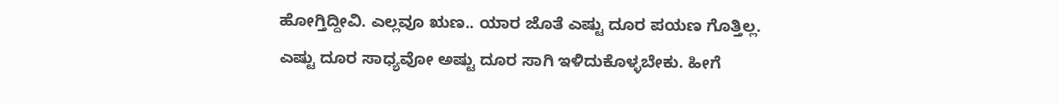ಹೋಗ್ತಿದ್ದೀವಿ. ಎಲ್ಲವೂ ಋಣ.. ಯಾರ ಜೊತೆ ಎಷ್ಟು ದೂರ ಪಯಣ ಗೊತ್ತಿಲ್ಲ. ಎಷ್ಟು ದೂರ ಸಾಧ್ಯವೋ ಅಷ್ಟು ದೂರ ಸಾಗಿ ಇಳಿದುಕೊಳ್ಳಬೇಕು. ಹೀಗೆ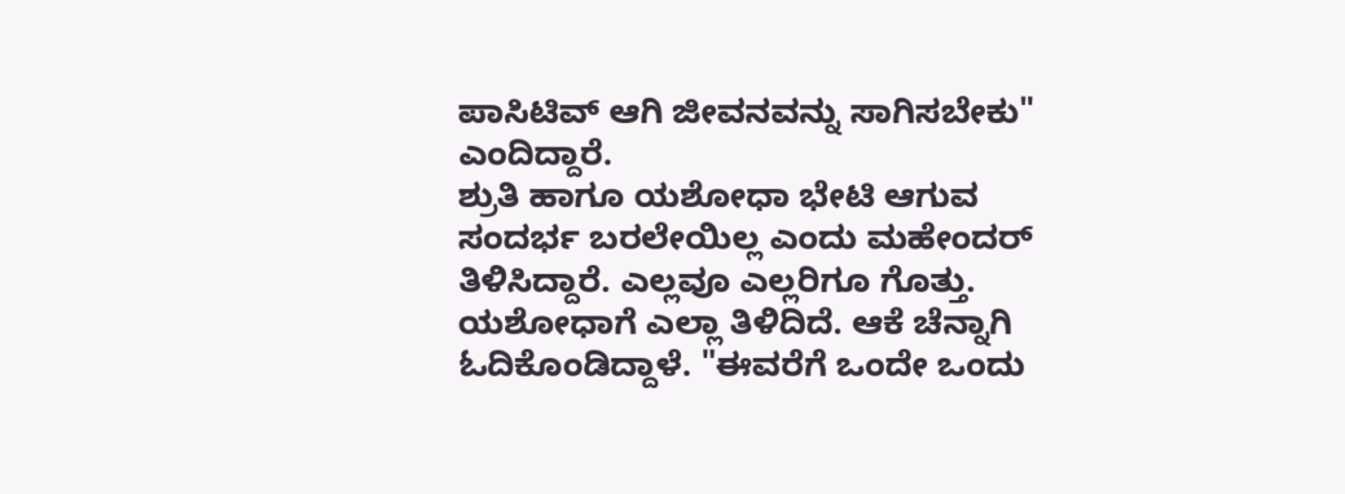ಪಾಸಿಟಿವ್ ಆಗಿ ಜೀವನವನ್ನು ಸಾಗಿಸಬೇಕು" ಎಂದಿದ್ದಾರೆ.
ಶ್ರುತಿ ಹಾಗೂ ಯಶೋಧಾ ಭೇಟಿ ಆಗುವ ಸಂದರ್ಭ ಬರಲೇಯಿಲ್ಲ ಎಂದು ಮಹೇಂದರ್ ತಿಳಿಸಿದ್ದಾರೆ. ಎಲ್ಲವೂ ಎಲ್ಲರಿಗೂ ಗೊತ್ತು. ಯಶೋಧಾಗೆ ಎಲ್ಲಾ ತಿಳಿದಿದೆ. ಆಕೆ ಚೆನ್ನಾಗಿ ಓದಿಕೊಂಡಿದ್ದಾಳೆ. "ಈವರೆಗೆ ಒಂದೇ ಒಂದು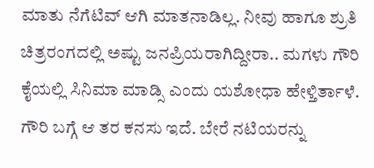ಮಾತು ನೆಗೆಟಿವ್ ಆಗಿ ಮಾತನಾಡಿಲ್ಲ. ನೀವು ಹಾಗೂ ಶ್ರುತಿ ಚಿತ್ರರಂಗದಲ್ಲಿ ಅಷ್ಟು ಜನಪ್ರಿಯರಾಗಿದ್ದೀರಾ.. ಮಗಳು ಗೌರಿ ಕೈಯಲ್ಲಿ ಸಿನಿಮಾ ಮಾಡ್ಸಿ ಎಂದು ಯಶೋಧಾ ಹೇಳ್ತಿರ್ತಾಳೆ. ಗೌರಿ ಬಗ್ಗೆ ಆ ತರ ಕನಸು ಇದೆ. ಬೇರೆ ನಟಿಯರನ್ನು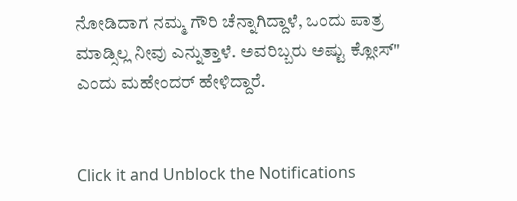ನೋಡಿದಾಗ ನಮ್ಮ ಗೌರಿ ಚೆನ್ನಾಗಿದ್ದಾಳೆ, ಒಂದು ಪಾತ್ರ ಮಾಡ್ಸಿಲ್ಲ ನೀವು ಎನ್ನುತ್ತಾಳೆ. ಅವರಿಬ್ಬರು ಅಷ್ಟು ಕ್ಲೋಸ್" ಎಂದು ಮಹೇಂದರ್ ಹೇಳಿದ್ದಾರೆ.


Click it and Unblock the Notifications